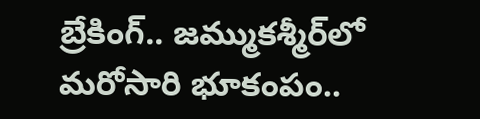బ్రేకింగ్.. జమ్ముకశ్మీర్‌లో మరోసారి భూకంపం..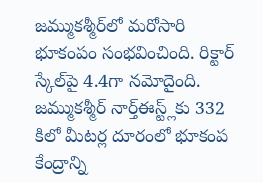జమ్ముకశ్మీర్‌లో మరోసారి భూకంపం సంభవించింది. రిక్టార్‌ స్కేల్‌పై 4.4గా నమోదైంది. జమ్ముకశ్మీర్‌ నార్త్‌ఈస్ట్ల్‌కు 332 కిలో మీటర్ల దూరంలో భూకంప కేంద్రాన్ని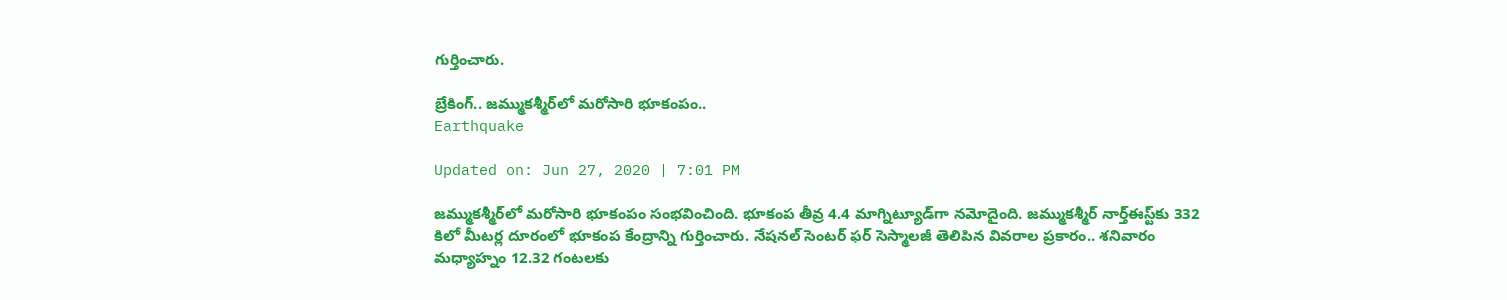గుర్తించారు.

బ్రేకింగ్.. జమ్ముకశ్మీర్‌లో మరోసారి భూకంపం..
Earthquake

Updated on: Jun 27, 2020 | 7:01 PM

జమ్ముకశ్మీర్‌లో మరోసారి భూకంపం సంభవించింది. భూకంప తీవ్ర 4.4 మాగ్నిట్యూడ్‌గా నమోదైంది. జమ్ముకశ్మీర్‌ నార్త్‌ఈస్ట్‌కు 332 కిలో మీటర్ల దూరంలో భూకంప కేంద్రాన్ని గుర్తించారు. నేషనల్ సెంటర్ ఫర్ సెస్మాలజీ తెలిపిన వివరాల ప్రకారం.. శనివారం మధ్యాహ్నం 12.32 గంటలకు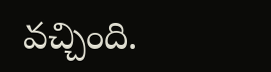వచ్చింది.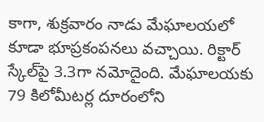కాగా, శుక్రవారం నాడు మేఘాలయలో కూడా భూప్రకంపనలు వచ్చాయి. రిక్టార్ స్కేల్‌పై 3.3గా నమోదైంది. మేఘాలయకు 79 కిలోమీటర్ల దూరంలోని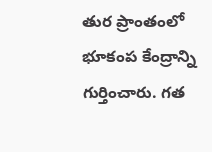తుర ప్రాంతంలో భూకంప కేంద్రాన్ని గుర్తించారు. గత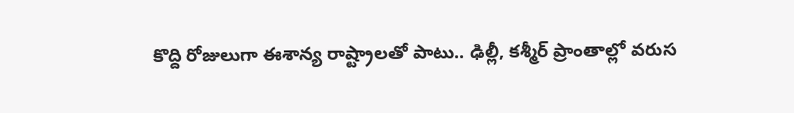కొద్ది రోజులుగా ఈశాన్య రాష్ట్రాలతో పాటు.. ఢిల్లీ, కశ్మీర్ ప్రాంతాల్లో వరుస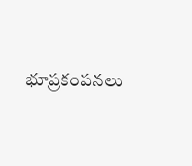భూప్రకంపనలు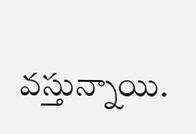వస్తున్నాయి.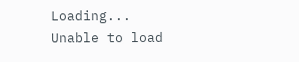Loading...
Unable to load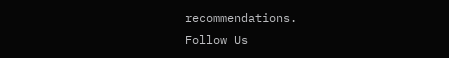recommendations.
Follow Us